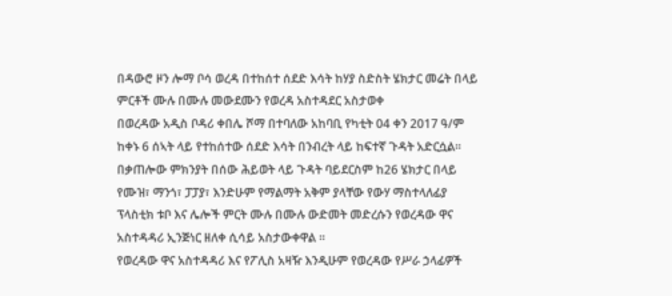በዳውሮ ዞን ሎማ ቦሳ ወረዳ በተከሰተ ሰደድ እሳት ከሃያ ስድስት ሄክታር መሬት በላይ ምርቶች ሙሉ በሙሉ መውደሙን የወረዳ አስተዳደር አስታወቀ
በወረዳው አዲስ ቦዳሪ ቀበሌ ሾማ በተባለው አከባቢ የካቲት 04 ቀን 2017 ዓ/ም ከቀኑ 6 ሰኣት ላይ የተከሰተው ሰደድ እሳት በንብረት ላይ ከፍተኛ ጉዳት አድርሷል፡፡
በቃጠሎው ምክንያት በሰው ሕይወት ላይ ጉዳት ባይደርስም ከ26 ሄክታር በላይ የሙዝ፣ ማንጎ፣ ፓፓያ፣ እንድሁም የማልማት አቅም ያላቸው የውሃ ማስተላለፊያ ፕላስቲክ ቱቦ እና ሌሎች ምርት ሙሉ በሙሉ ውድመት መድረሱን የወረዳው ዋና አስተዳዳሪ ኢንጅነር ዘለቀ ሲሳይ አስታውቀዋል ።
የወረዳው ዋና አስተዳዳሪ እና የፖሊስ አዛዥ እንዲሁም የወረዳው የሥራ ኃላፊዎች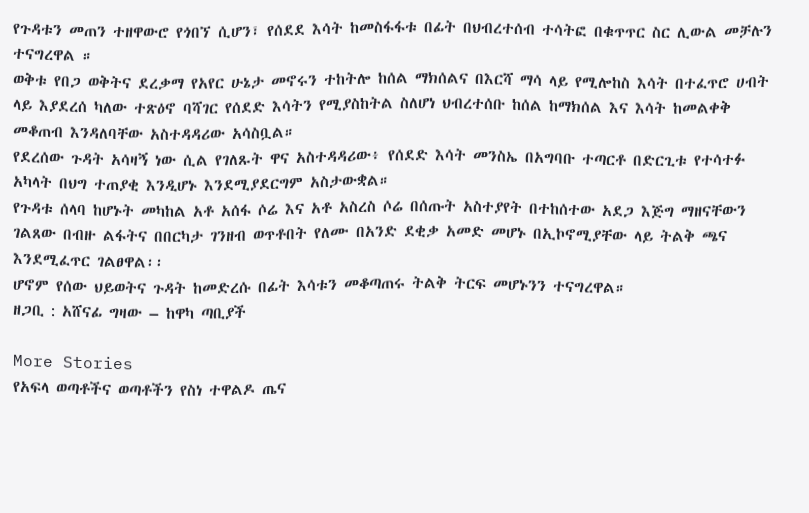የጉዳቱን መጠን ተዘዋውሮ የጎበኘ ሲሆን፣ የሰደደ እሳት ከመስፋፋቱ በፊት በህብረተሰብ ተሳትፎ በቁጥጥር ስር ሊውል መቻሉን ተናግረዋል ።
ወቅቱ የበጋ ወቅትና ደረቃማ የአየር ሁኔታ መኖሩን ተከትሎ ከሰል ማክሰልና በእርሻ ማሳ ላይ የሚሎከስ እሳት በተፈጥሮ ሀብት ላይ እያደረሰ ካለው ተጽዕኖ ባሻገር የሰደድ እሳትን የሚያስከትል ስለሆነ ህብረተሰቡ ከሰል ከማክሰል እና እሳት ከመልቀቅ መቆጠብ እንዳለባቸው አስተዳዳሪው አሳስቧል።
የደረሰው ጉዳት አሳዛኝ ነው ሲል የገለጹት ዋና አስተዳዳሪው፥ የሰደድ እሳት መንስኤ በአግባቡ ተጣርቶ በድርጊቱ የተሳተፉ አካላት በህግ ተጠያቂ እንዲሆኑ እንደሚያደርግም አስታውቋል።
የጉዳቱ ሰላባ ከሆኑት መካከል አቶ አሰፋ ሶሬ እና አቶ አስረስ ሶሬ በሰጡት አስተያየት በተከሰተው አደጋ እጅግ ማዘናቸውን ገልጸው በብዙ ልፋትና በበርካታ ገንዘብ ወጥቶበት የለሙ በአንድ ደቂቃ አመድ መሆኑ በኢኮኖሚያቸው ላይ ትልቅ ጫና እንደሚፈጥር ገልፀዋል፡፡
ሆኖም የሰው ህይወትና ጉዳት ከመድረሱ በፊት እሳቱን መቆጣጠሩ ትልቅ ትርፍ መሆኑንን ተናግረዋል።
ዘጋቢ : አሸናፊ ግዛው – ከዋካ ጣቢያች

More Stories
የአፍላ ወጣቶችና ወጣቶችን የስነ ተዋልዶ ጤና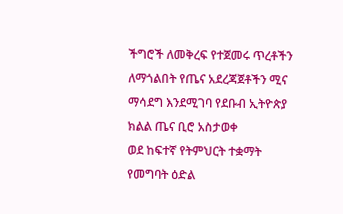ችግሮች ለመቅረፍ የተጀመሩ ጥረቶችን ለማጎልበት የጤና አደረጃጀቶችን ሚና ማሳደግ እንደሚገባ የደቡብ ኢትዮጵያ ክልል ጤና ቢሮ አስታወቀ
ወደ ከፍተኛ የትምህርት ተቋማት የመግባት ዕድል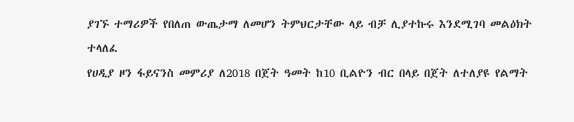ያገኙ ተማሪዎች የበለጠ ውጤታማ ለመሆን ትምህርታቸው ላይ ብቻ ሊያተኩሩ እንደሚገባ መልዕክት ተላለፈ
የሀዲያ ዞን ፋይናንስ መምሪያ ለ2018 በጀት ዓመት ከ10 ቢልዮን ብር በላይ በጀት ለተለያዩ የልማት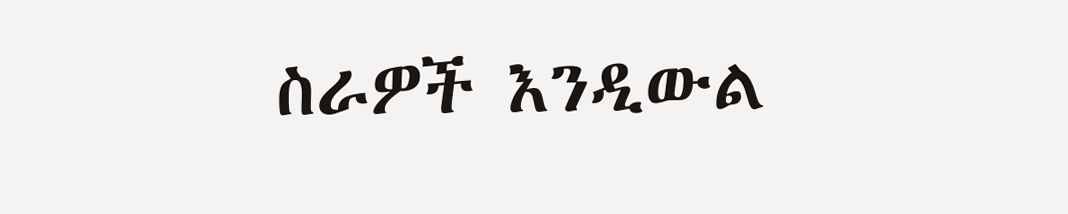ስራዎች እንዲውል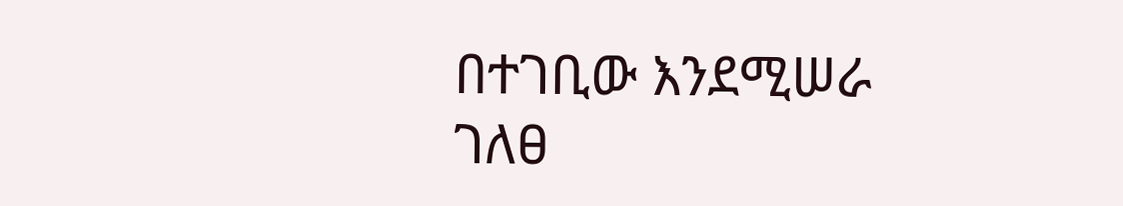በተገቢው እንደሚሠራ ገለፀ